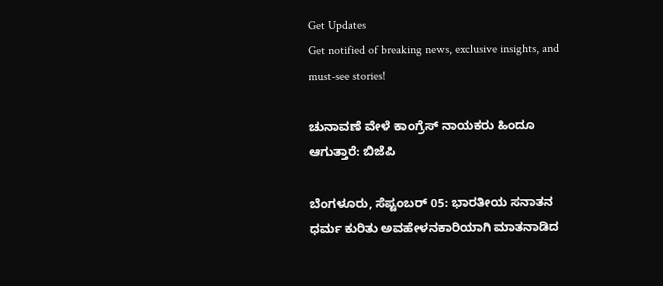Get Updates
Get notified of breaking news, exclusive insights, and must-see stories!

ಚುನಾವಣೆ ವೇಳೆ ಕಾಂಗ್ರೆಸ್‌ ನಾಯಕರು ಹಿಂದೂ ಆಗುತ್ತಾರೆ: ಬಿಜೆಪಿ

ಬೆಂಗಳೂರು, ಸೆಪ್ಟಂಬರ್ 05: ಭಾರತೀಯ ಸನಾತನ ಧರ್ಮ ಕುರಿತು ಅವಹೇಳನಕಾರಿಯಾಗಿ ಮಾತನಾಡಿದ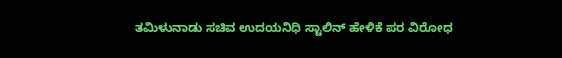ತಮಿಳುನಾಡು ಸಚಿವ ಉದಯನಿಧಿ ಸ್ಟಾಲಿನ್ ಹೇಳಿಕೆ ಪರ ವಿರೋಧ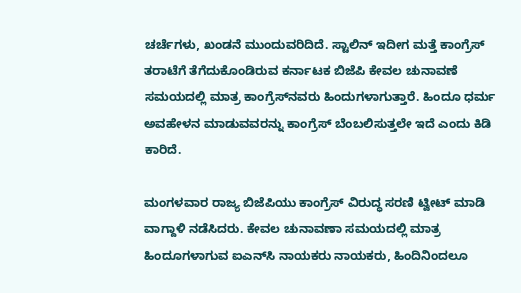ಚರ್ಚೆಗಳು, ಖಂಡನೆ ಮುಂದುವರಿದಿದೆ. ಸ್ಟಾಲಿನ್ ಇದೀಗ ಮತ್ತೆ ಕಾಂಗ್ರೆಸ್‌ ತರಾಟೆಗೆ ತೆಗೆದುಕೊಂಡಿರುವ ಕರ್ನಾಟಕ ಬಿಜೆಪಿ ಕೇವಲ ಚುನಾವಣೆ ಸಮಯದಲ್ಲಿ ಮಾತ್ರ ಕಾಂಗ್ರೆಸ್‌ನವರು ಹಿಂದುಗಳಾಗುತ್ತಾರೆ. ಹಿಂದೂ ಧರ್ಮ ಅವಹೇಳನ ಮಾಡುವವರನ್ನು ಕಾಂಗ್ರೆಸ್‌ ಬೆಂಬಲಿಸುತ್ತಲೇ ಇದೆ ಎಂದು ಕಿಡಿ ಕಾರಿದೆ.

ಮಂಗಳವಾರ ರಾಜ್ಯ ಬಿಜೆಪಿಯು ಕಾಂಗ್ರೆಸ್‌ ವಿರುದ್ಧ ಸರಣಿ ಟ್ವೀಟ್ ಮಾಡಿ ವಾಗ್ದಾಳಿ ನಡೆಸಿದರು. ಕೇವಲ ಚುನಾವಣಾ ಸಮಯದಲ್ಲಿ ಮಾತ್ರ ಹಿಂದೂಗಳಾಗುವ ಐಎನ್‌ಸಿ ನಾಯಕರು ನಾಯಕರು, ಹಿಂದಿನಿಂದಲೂ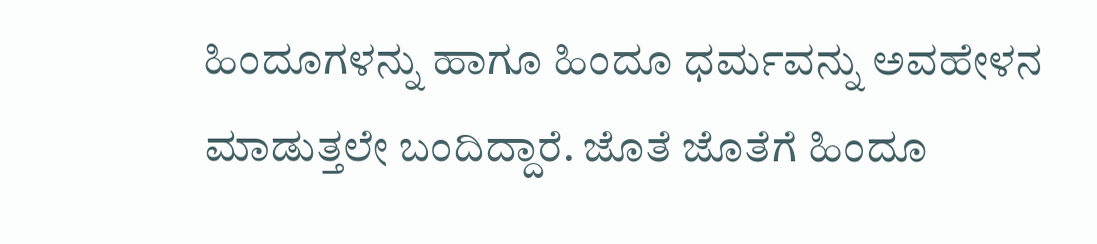ಹಿಂದೂಗಳನ್ನು ಹಾಗೂ ಹಿಂದೂ ಧರ್ಮವನ್ನು ಅವಹೇಳನ ಮಾಡುತ್ತಲೇ ಬಂದಿದ್ದಾರೆ. ಜೊತೆ ಜೊತೆಗೆ ಹಿಂದೂ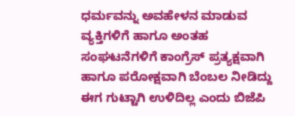ಧರ್ಮವನ್ನು ಅವಹೇಳನ ಮಾಡುವ ವ್ಯಕ್ತಿಗಳಿಗೆ ಹಾಗೂ ಅಂತಹ ಸಂಘಟನೆಗಳಿಗೆ ಕಾಂಗ್ರೆಸ್ ಪ್ರತ್ಯಕ್ಷವಾಗಿ ಹಾಗೂ ಪರೋಕ್ಷವಾಗಿ ಬೆಂಬಲ ನೀಡಿದ್ದು ಈಗ ಗುಟ್ಟಾಗಿ ಉಳಿದಿಲ್ಲ ಎಂದು ಬಿಜೆಪಿ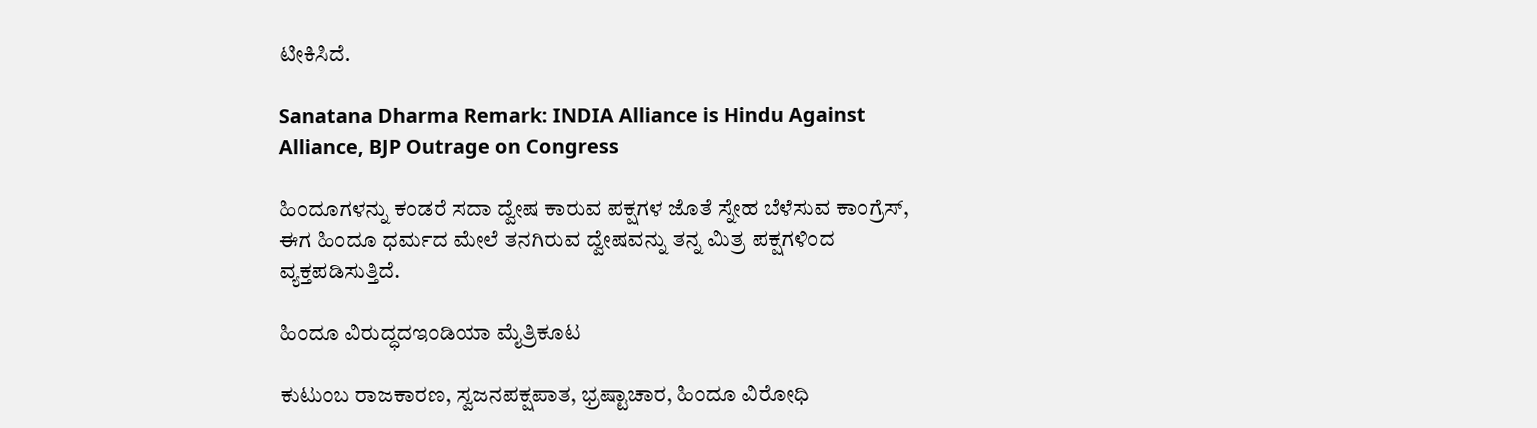ಟೀಕಿಸಿದೆ.

Sanatana Dharma Remark: INDIA Alliance is Hindu Against Alliance, BJP Outrage on Congress

ಹಿಂದೂಗಳನ್ನು ಕಂಡರೆ ಸದಾ ದ್ವೇಷ ಕಾರುವ ಪಕ್ಷಗಳ ಜೊತೆ ಸ್ನೇಹ ಬೆಳೆಸುವ ಕಾಂಗ್ರೆಸ್, ಈಗ ಹಿಂದೂ ಧರ್ಮದ ಮೇಲೆ ತನಗಿರುವ ದ್ವೇಷವನ್ನು ತನ್ನ ಮಿತ್ರ ಪಕ್ಷಗಳಿಂದ ವ್ಯಕ್ತಪಡಿಸುತ್ತಿದೆ.

ಹಿಂದೂ ವಿರುದ್ಧದಇಂಡಿಯಾ ಮೈತ್ರಿಕೂಟ

ಕುಟುಂಬ ರಾಜಕಾರಣ, ಸ್ವಜನಪಕ್ಷಪಾತ, ಭ್ರಷ್ಟಾಚಾರ, ಹಿಂದೂ ವಿರೋಧಿ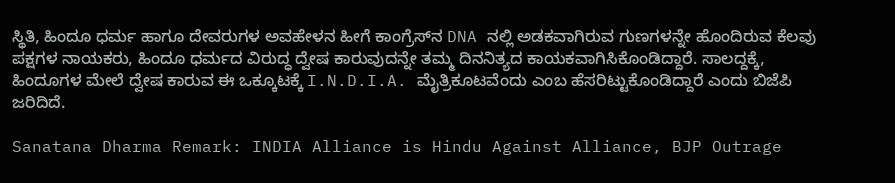ಸ್ಥಿತಿ, ಹಿಂದೂ ಧರ್ಮ ಹಾಗೂ ದೇವರುಗಳ ಅವಹೇಳನ ಹೀಗೆ ಕಾಂಗ್ರೆಸ್‌ನ DNA ನಲ್ಲಿ ಅಡಕವಾಗಿರುವ ಗುಣಗಳನ್ನೇ ಹೊಂದಿರುವ ಕೆಲವು ಪಕ್ಷಗಳ ನಾಯಕರು, ಹಿಂದೂ ಧರ್ಮದ ವಿರುದ್ಧ ದ್ವೇಷ ಕಾರುವುದನ್ನೇ ತಮ್ಮ ದಿನನಿತ್ಯದ ಕಾಯಕವಾಗಿಸಿಕೊಂಡಿದ್ದಾರೆ. ಸಾಲದ್ದಕ್ಕೆ, ಹಿಂದೂಗಳ ಮೇಲೆ ದ್ವೇಷ ಕಾರುವ ಈ ಒಕ್ಕೂಟಕ್ಕೆ I.N.D.I.A. ಮೈತ್ರಿಕೂಟವೆಂದು ಎಂಬ ಹೆಸರಿಟ್ಟುಕೊಂಡಿದ್ದಾರೆ ಎಂದು ಬಿಜೆಪಿ ಜರಿದಿದೆ.

Sanatana Dharma Remark: INDIA Alliance is Hindu Against Alliance, BJP Outrage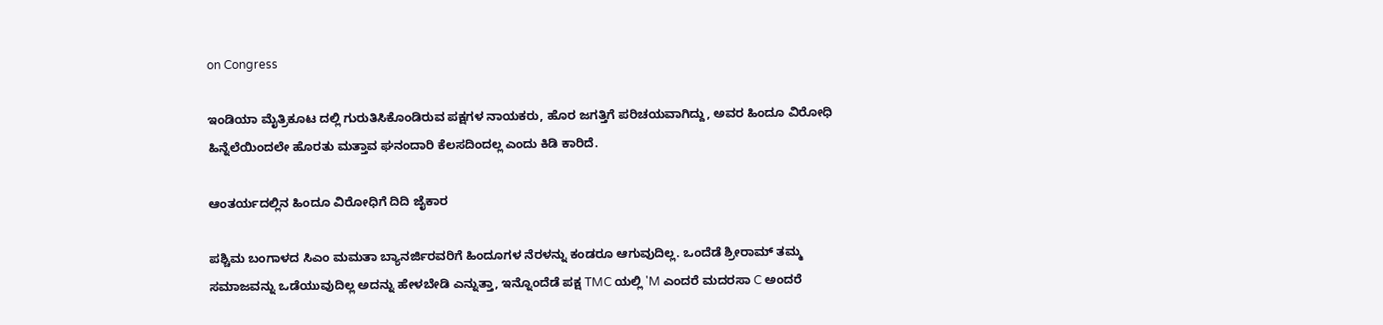on Congress

ಇಂಡಿಯಾ ಮೈತ್ರಿಕೂಟ ದಲ್ಲಿ ಗುರುತಿಸಿಕೊಂಡಿರುವ ಪಕ್ಷಗಳ ನಾಯಕರು, ಹೊರ ಜಗತ್ತಿಗೆ ಪರಿಚಯವಾಗಿದ್ದು, ಅವರ ಹಿಂದೂ ವಿರೋಧಿ ಹಿನ್ನೆಲೆಯಿಂದಲೇ ಹೊರತು ಮತ್ತಾವ ಘನಂದಾರಿ ಕೆಲಸದಿಂದಲ್ಲ ಎಂದು ಕಿಡಿ ಕಾರಿದೆ.

ಆಂತರ್ಯದಲ್ಲಿನ ಹಿಂದೂ ವಿರೋಧಿಗೆ ದಿದಿ ಜೈಕಾರ

ಪಶ್ಚಿಮ ಬಂಗಾಳದ ಸಿಎಂ ಮಮತಾ ಬ್ಯಾನರ್ಜಿರವರಿಗೆ ಹಿಂದೂಗಳ ನೆರಳನ್ನು ಕಂಡರೂ ಆಗುವುದಿಲ್ಲ. ಒಂದೆಡೆ ಶ್ರೀರಾಮ್ ತಮ್ಮ ಸಮಾಜವನ್ನು ಒಡೆಯುವುದಿಲ್ಲ ಅದನ್ನು ಹೇಳಬೇಡಿ ಎನ್ನುತ್ತಾ, ಇನ್ನೊಂದೆಡೆ ಪಕ್ಷ TMC ಯಲ್ಲಿ 'M ಎಂದರೆ ಮದರಸಾ C ಅಂದರೆ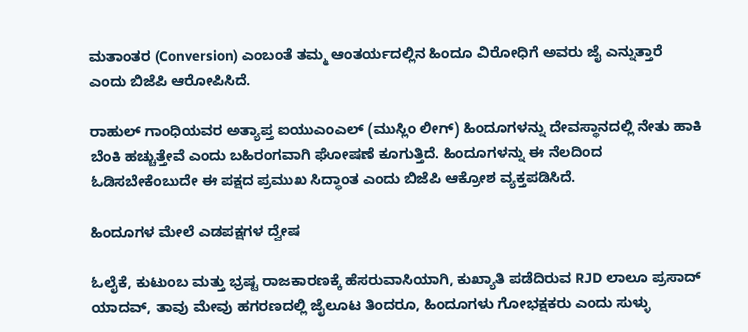ಮತಾಂತರ (Conversion) ಎಂಬಂತೆ ತಮ್ಮ ಆಂತರ್ಯದಲ್ಲಿನ ಹಿಂದೂ ವಿರೋಧಿಗೆ ಅವರು ಜೈ ಎನ್ನುತ್ತಾರೆ ಎಂದು ಬಿಜೆಪಿ ಆರೋಪಿಸಿದೆ.

ರಾಹುಲ್ ಗಾಂಧಿಯವರ ಅತ್ಯಾಪ್ತ ಐಯುಎಂಎಲ್ (ಮುಸ್ಲಿಂ ಲೀಗ್) ಹಿಂದೂಗಳನ್ನು ದೇವಸ್ಥಾನದಲ್ಲಿ ನೇತು ಹಾಕಿ ಬೆಂಕಿ ಹಚ್ಚುತ್ತೇವೆ ಎಂದು ಬಹಿರಂಗವಾಗಿ ಘೋಷಣೆ ಕೂಗುತ್ತಿದೆ. ಹಿಂದೂಗಳನ್ನು ಈ ನೆಲದಿಂದ ಓಡಿಸಬೇಕೆಂಬುದೇ ಈ ಪಕ್ಷದ ಪ್ರಮುಖ ಸಿದ್ಧಾಂತ ಎಂದು ಬಿಜೆಪಿ ಆಕ್ರೋಶ ವ್ಯಕ್ತಪಡಿಸಿದೆ.

ಹಿಂದೂಗಳ ಮೇಲೆ ಎಡಪಕ್ಷಗಳ ದ್ವೇಷ

ಓಲೈಕೆ, ಕುಟುಂಬ ಮತ್ತು ಭ್ರಷ್ಟ ರಾಜಕಾರಣಕ್ಕೆ ಹೆಸರುವಾಸಿಯಾಗಿ, ಕುಖ್ಯಾತಿ ಪಡೆದಿರುವ RJD ಲಾಲೂ ಪ್ರಸಾದ್ ಯಾದವ್, ತಾವು ಮೇವು ಹಗರಣದಲ್ಲಿ ಜೈಲೂಟ ತಿಂದರೂ, ಹಿಂದೂಗಳು ಗೋಭಕ್ಷಕರು ಎಂದು ಸುಳ್ಳು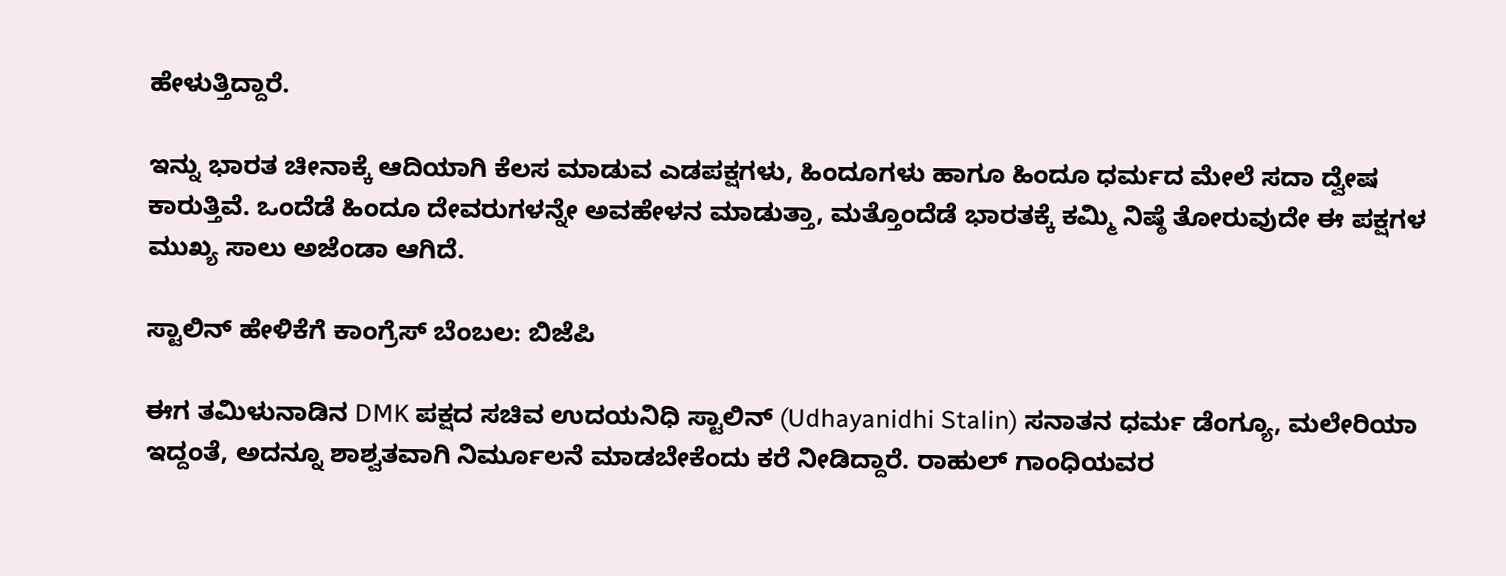ಹೇಳುತ್ತಿದ್ದಾರೆ.

ಇನ್ನು ಭಾರತ ಚೀನಾಕ್ಕೆ ಆದಿಯಾಗಿ ಕೆಲಸ ಮಾಡುವ ಎಡಪಕ್ಷಗಳು, ಹಿಂದೂಗಳು ಹಾಗೂ ಹಿಂದೂ ಧರ್ಮದ ಮೇಲೆ ಸದಾ ದ್ವೇಷ ಕಾರುತ್ತಿವೆ. ಒಂದೆಡೆ ಹಿಂದೂ ದೇವರುಗಳನ್ನೇ ಅವಹೇಳನ ಮಾಡುತ್ತಾ, ಮತ್ತೊಂದೆಡೆ ಭಾರತಕ್ಕೆ ಕಮ್ಮಿ ನಿಷ್ಠೆ ತೋರುವುದೇ ಈ ಪಕ್ಷಗಳ ಮುಖ್ಯ ಸಾಲು ಅಜೆಂಡಾ ಆಗಿದೆ.

ಸ್ಟಾಲಿನ್ ಹೇಳಿಕೆಗೆ ಕಾಂಗ್ರೆಸ್ ಬೆಂಬಲ: ಬಿಜೆಪಿ

ಈಗ ತಮಿಳುನಾಡಿನ DMK ಪಕ್ಷದ ಸಚಿವ ಉದಯನಿಧಿ ಸ್ಟಾಲಿನ್ (Udhayanidhi Stalin) ಸನಾತನ ಧರ್ಮ ಡೆಂಗ್ಯೂ, ಮಲೇರಿಯಾ ಇದ್ದಂತೆ, ಅದನ್ನೂ ಶಾಶ್ವತವಾಗಿ ನಿರ್ಮೂಲನೆ ಮಾಡಬೇಕೆಂದು ಕರೆ ನೀಡಿದ್ದಾರೆ. ರಾಹುಲ್ ಗಾಂಧಿಯವರ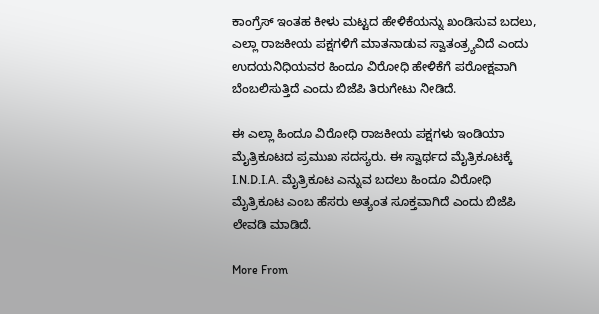ಕಾಂಗ್ರೆಸ್ ಇಂತಹ ಕೀಳು ಮಟ್ಟದ ಹೇಳಿಕೆಯನ್ನು ಖಂಡಿಸುವ ಬದಲು, ಎಲ್ಲಾ ರಾಜಕೀಯ ಪಕ್ಷಗಳಿಗೆ ಮಾತನಾಡುವ ಸ್ವಾತಂತ್ರ್ಯವಿದೆ ಎಂದು ಉದಯನಿಧಿಯವರ ಹಿಂದೂ ವಿರೋಧಿ ಹೇಳಿಕೆಗೆ ಪರೋಕ್ಷವಾಗಿ ಬೆಂಬಲಿಸುತ್ತಿದೆ ಎಂದು ಬಿಜೆಪಿ ತಿರುಗೇಟು ನೀಡಿದೆ.

ಈ ಎಲ್ಲಾ ಹಿಂದೂ ವಿರೋಧಿ ರಾಜಕೀಯ ಪಕ್ಷಗಳು ಇಂಡಿಯಾ ಮೈತ್ರಿಕೂಟದ ಪ್ರಮುಖ ಸದಸ್ಯರು. ಈ ಸ್ವಾರ್ಥದ ಮೈತ್ರಿಕೂಟಕ್ಕೆ I.N.D.I.A. ಮೈತ್ರಿಕೂಟ ಎನ್ನುವ ಬದಲು ಹಿಂದೂ ವಿರೋಧಿ ಮೈತ್ರಿಕೂಟ ಎಂಬ ಹೆಸರು ಅತ್ಯಂತ ಸೂಕ್ತವಾಗಿದೆ ಎಂದು ಬಿಜೆಪಿ ಲೇವಡಿ ಮಾಡಿದೆ.

More From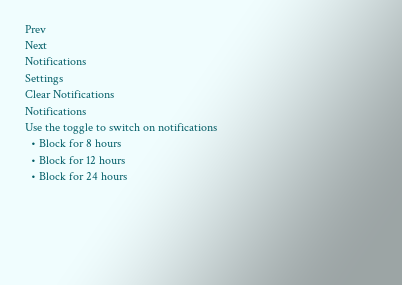Prev
Next
Notifications
Settings
Clear Notifications
Notifications
Use the toggle to switch on notifications
  • Block for 8 hours
  • Block for 12 hours
  • Block for 24 hours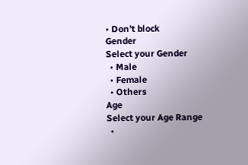• Don't block
Gender
Select your Gender
  • Male
  • Female
  • Others
Age
Select your Age Range
  •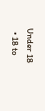Under 18
  • 18 to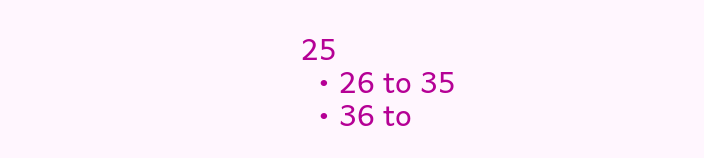25
  • 26 to 35
  • 36 to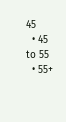45
  • 45 to 55
  • 55+